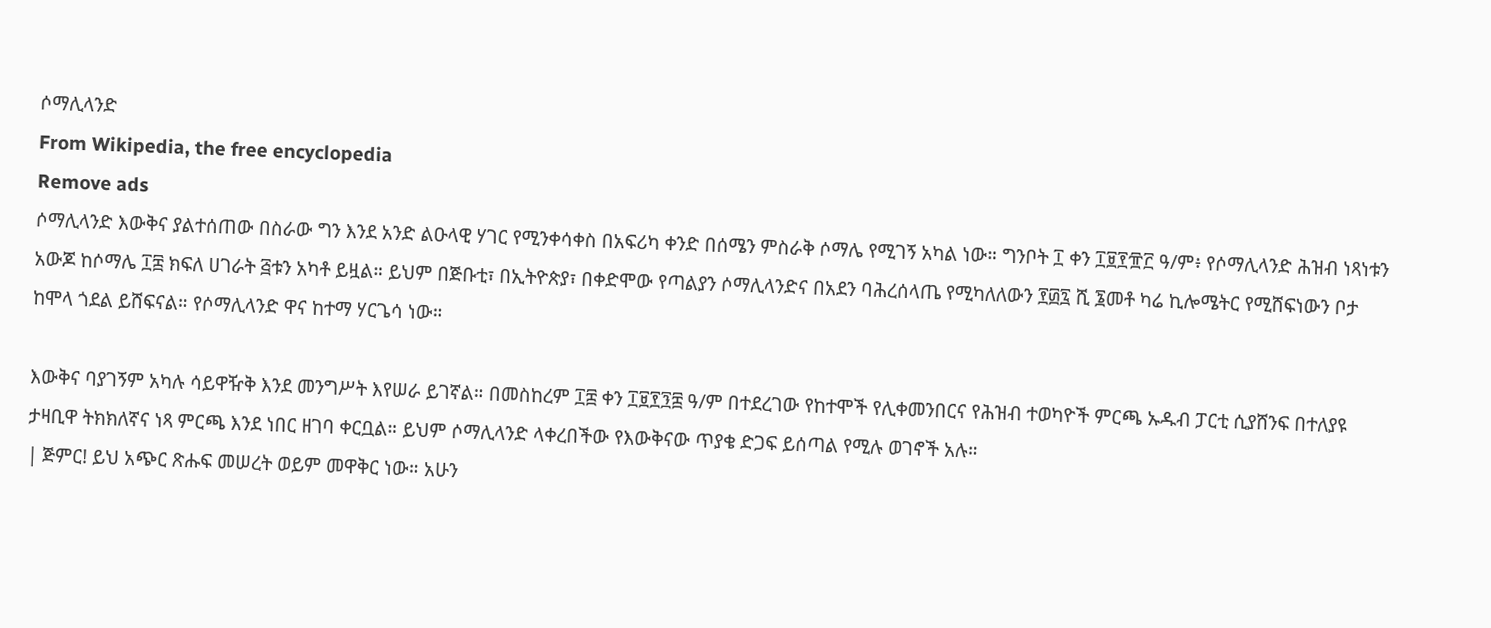ሶማሊላንድ
From Wikipedia, the free encyclopedia
Remove ads
ሶማሊላንድ እውቅና ያልተሰጠው በስራው ግን እንደ አንድ ልዑላዊ ሃገር የሚንቀሳቀስ በአፍሪካ ቀንድ በሰሜን ምስራቅ ሶማሌ የሚገኝ አካል ነው። ግንቦት ፲ ቀን ፲፱፻፹፫ ዓ/ም፥ የሶማሊላንድ ሕዝብ ነጻነቱን አውጆ ከሶማሌ ፲፰ ክፍለ ሀገራት ፭ቱን አካቶ ይዟል። ይህም በጅቡቲ፣ በኢትዮጵያ፣ በቀድሞው የጣልያን ሶማሊላንድና በአደን ባሕረሰላጤ የሚካለለውን ፻፴፯ ሺ ፮መቶ ካሬ ኪሎሜትር የሚሸፍነውን ቦታ ከሞላ ጎደል ይሸፍናል። የሶማሊላንድ ዋና ከተማ ሃርጌሳ ነው።

እውቅና ባያገኝም አካሉ ሳይዋዥቅ እንደ መንግሥት እየሠራ ይገኛል። በመስከረም ፲፰ ቀን ፲፱፻፺፰ ዓ/ም በተደረገው የከተሞች የሊቀመንበርና የሕዝብ ተወካዮች ምርጫ ኡዱብ ፓርቲ ሲያሸንፍ በተለያዩ ታዛቢዋ ትክክለኛና ነጻ ምርጫ እንደ ነበር ዘገባ ቀርቧል። ይህም ሶማሊላንድ ላቀረበችው የእውቅናው ጥያቄ ድጋፍ ይሰጣል የሚሉ ወገኖች አሉ።
| ጅምር! ይህ አጭር ጽሑፍ መሠረት ወይም መዋቅር ነው። አሁን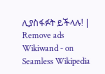ሊያስፋፉት ይችላሉ! |
Remove ads
Wikiwand - on
Seamless Wikipedia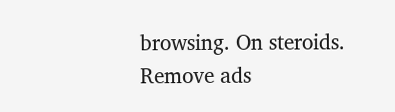browsing. On steroids.
Remove ads